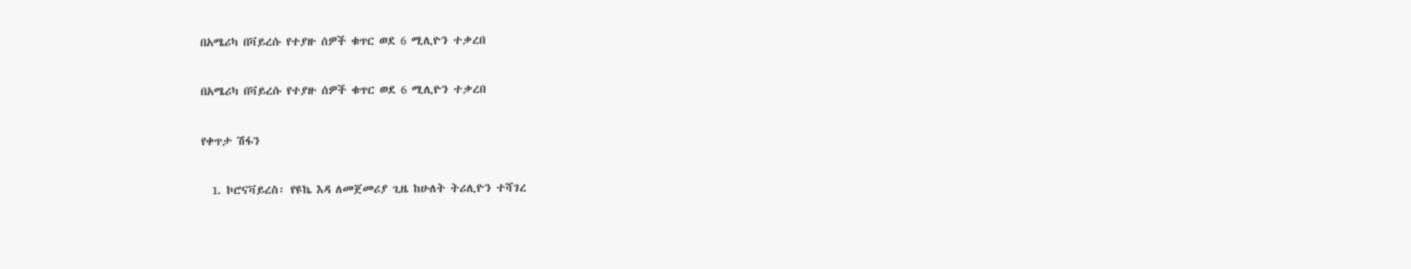በአሜሪካ በቫይረሱ የተያዙ ሰዎች ቁጥር ወደ 6 ሚሊዮን ተቃረበ

በአሜሪካ በቫይረሱ የተያዙ ሰዎች ቁጥር ወደ 6 ሚሊዮን ተቃረበ

የቀጥታ ሽፋን

  1. ኮሮናቫይረስ፡ የዩኬ እዳ ለመጀመሪያ ጊዜ ከሁለት ትሪሊዮን ተሻገረ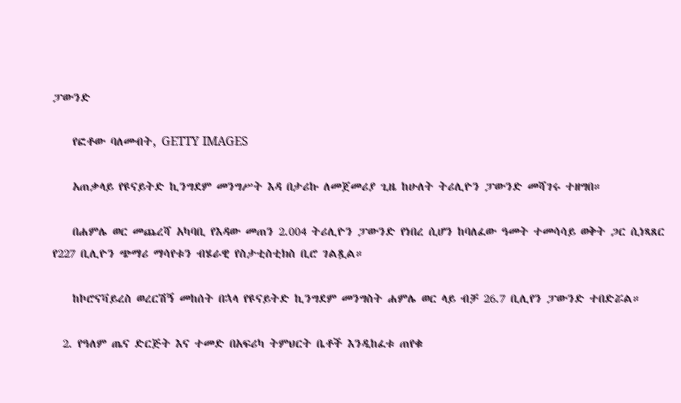ፓውንድ

    የፎቶው ባለመብት, GETTY IMAGES

    አጠቃላይ የዩናይትድ ኪንግደም መንግሥት እዳ በታሪኩ ለመጀመሪያ ጊዜ ከሁለት ትሪሊዮን ፓውንድ መሻገሩ ተዘግበ።

    በሐምሌ ወር መጨረሻ አካባቢ የእዳው መጠን 2.004 ትሪሊዮን ፓውንድ የነበረ ሲሆን ከባለፈው ዓመት ተመሳሳይ ወቅት ጋር ሲነጻጸር የ227 ቢሊዮን ጭማሪ ማሳየቱን ብሄራዊ የስታቲስቲክስ ቢሮ ገልጿል።

    ከኮሮናቫይረስ ወረርሽኝ መከሰት በኋላ የዩናይትድ ኪንግደም መንግስት ሐምሌ ወር ላይ ብቻ 26.7 ቢሊየን ፓውንድ ተበድሯል።

  2. የዓለም ጤና ድርጅት እና ተመድ በአፍሪካ ትምህርት ቤቶች እንዲከፈቱ ጠየቁ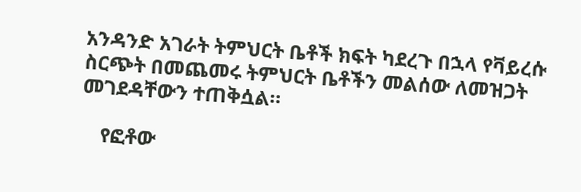አንዳንድ አገራት ትምህርት ቤቶች ክፍት ካደረጉ በኋላ የቫይረሱ ስርጭት በመጨመሩ ትምህርት ቤቶችን መልሰው ለመዝጋት መገደዳቸውን ተጠቅሷል።

    የፎቶው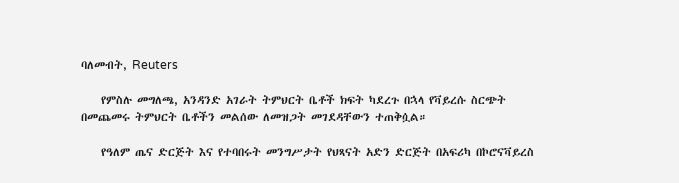ባለመብት, Reuters

    የምስሉ መግለጫ, አንዳንድ አገራት ትምህርት ቤቶች ክፍት ካደረጉ በኋላ የቫይረሱ ስርጭት በመጨመሩ ትምህርት ቤቶችን መልሰው ለመዝጋት መገደዳቸውን ተጠቅሷል።

    የዓለም ጤና ድርጅት እና የተባበሩት መንግሥታት የህጻናት አድን ድርጅት በአፍሪካ በኮሮናቫይረስ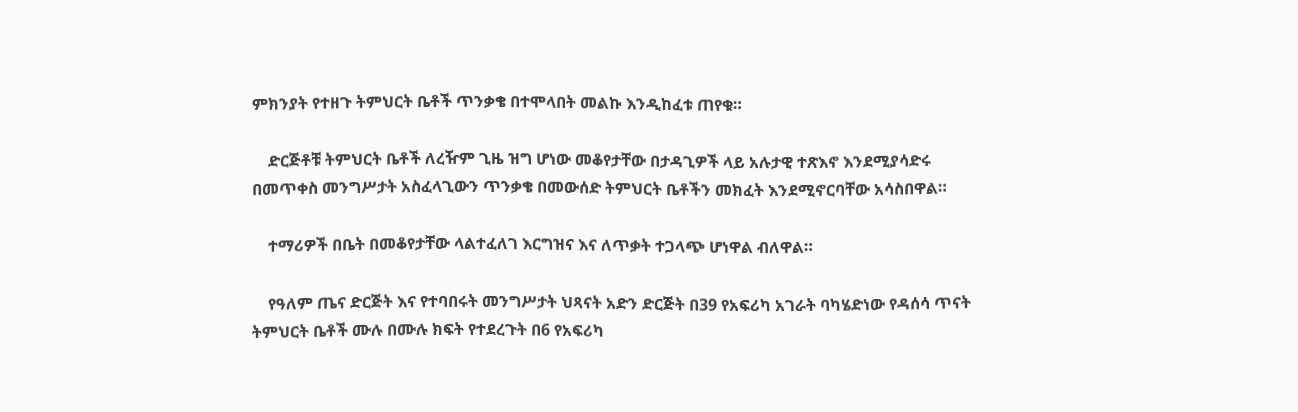ምክንያት የተዘጉ ትምህርት ቤቶች ጥንቃቄ በተሞላበት መልኩ እንዲከፈቱ ጠየቁ።

    ድርጅቶቹ ትምህርት ቤቶች ለረዥም ጊዜ ዝግ ሆነው መቆየታቸው በታዳጊዎች ላይ አሉታዊ ተጽእኖ እንደሚያሳድሩ በመጥቀስ መንግሥታት አስፈላጊውን ጥንቃቄ በመውሰድ ትምህርት ቤቶችን መክፈት እንደሚኖርባቸው አሳስበዋል።

    ተማሪዎች በቤት በመቆየታቸው ላልተፈለገ እርግዝና እና ለጥቃት ተጋላጭ ሆነዋል ብለዋል።

    የዓለም ጤና ድርጅት እና የተባበሩት መንግሥታት ህጻናት አድን ድርጅት በ39 የአፍሪካ አገራት ባካሄድነው የዳሰሳ ጥናት ትምህርት ቤቶች ሙሉ በሙሉ ክፍት የተደረጉት በ6 የአፍሪካ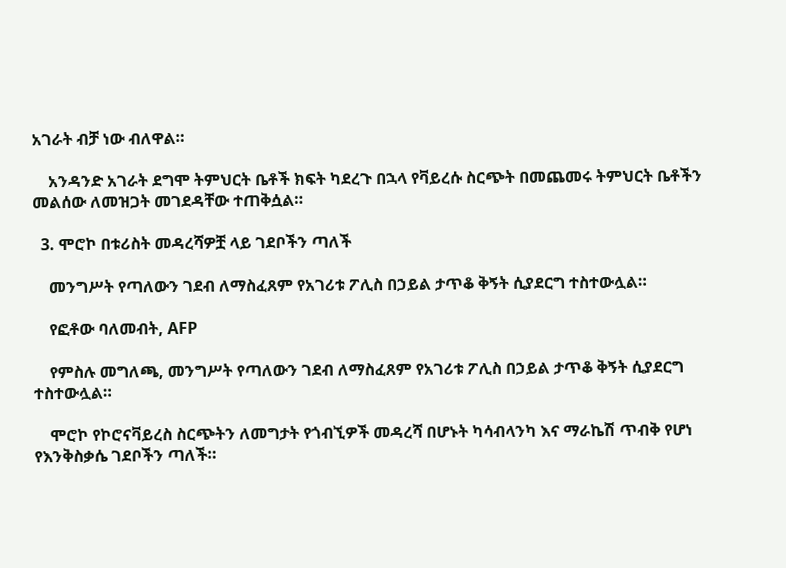አገራት ብቻ ነው ብለዋል።

    አንዳንድ አገራት ደግሞ ትምህርት ቤቶች ክፍት ካደረጉ በኋላ የቫይረሱ ስርጭት በመጨመሩ ትምህርት ቤቶችን መልሰው ለመዝጋት መገደዳቸው ተጠቅሷል።

  3. ሞሮኮ በቱሪስት መዳረሻዎቿ ላይ ገደቦችን ጣለች

    መንግሥት የጣለውን ገደብ ለማስፈጸም የአገሪቱ ፖሊስ በኃይል ታጥቆ ቅኝት ሲያደርግ ተስተውሏል።

    የፎቶው ባለመብት, AFP

    የምስሉ መግለጫ, መንግሥት የጣለውን ገደብ ለማስፈጸም የአገሪቱ ፖሊስ በኃይል ታጥቆ ቅኝት ሲያደርግ ተስተውሏል።

    ሞሮኮ የኮሮናቫይረስ ስርጭትን ለመግታት የጎብኚዎች መዳረሻ በሆኑት ካሳብላንካ እና ማራኬሽ ጥብቅ የሆነ የእንቅስቃሴ ገደቦችን ጣለች።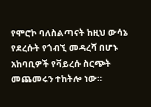የሞሮኮ ባለስልጣናት ከዚህ ውሳኔ የደረሱት የጎብኚ መዳረሻ በሆኑ አከባቢዎች የቫይረሱ ስርጭት መጨመሩን ተከትሎ ነው።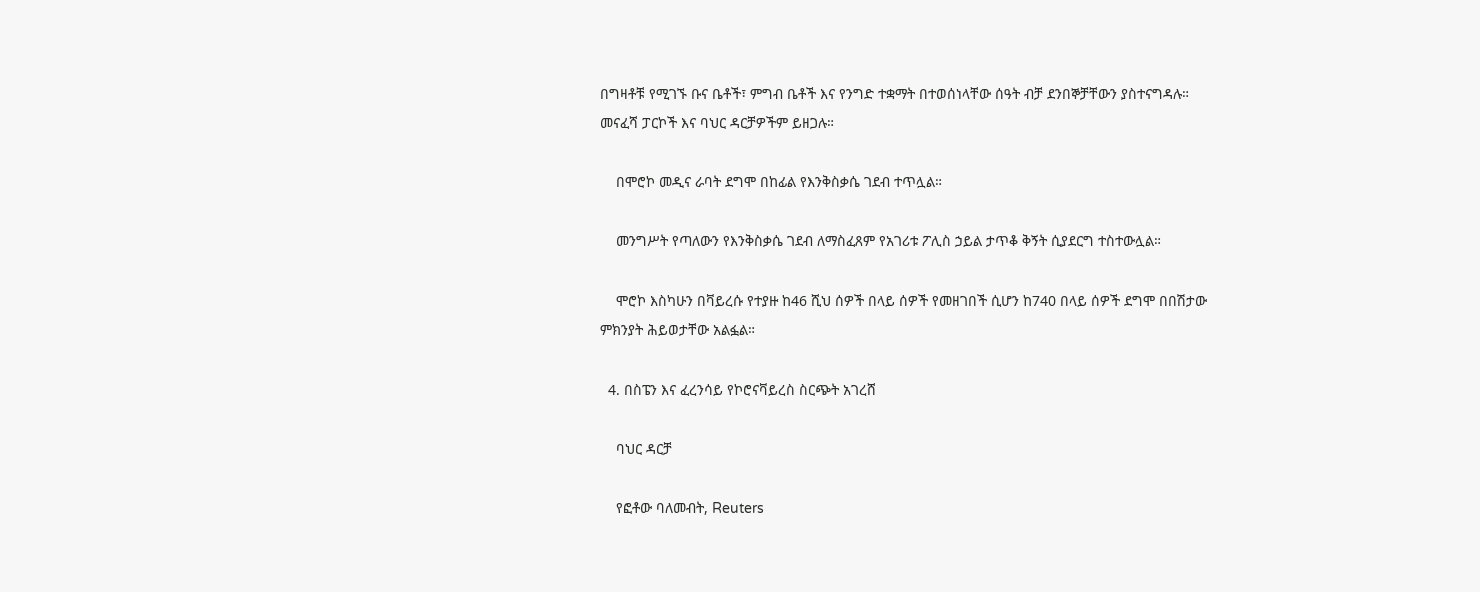በግዛቶቹ የሚገኙ ቡና ቤቶች፣ ምግብ ቤቶች እና የንግድ ተቋማት በተወሰነላቸው ሰዓት ብቻ ደንበኞቻቸውን ያስተናግዳሉ። መናፈሻ ፓርኮች እና ባህር ዳርቻዎችም ይዘጋሉ።

    በሞሮኮ መዲና ራባት ደግሞ በከፊል የእንቅስቃሴ ገደብ ተጥሏል።

    መንግሥት የጣለውን የእንቅስቃሴ ገደብ ለማስፈጸም የአገሪቱ ፖሊስ ኃይል ታጥቆ ቅኝት ሲያደርግ ተስተውሏል።

    ሞሮኮ እስካሁን በቫይረሱ የተያዙ ከ46 ሺህ ሰዎች በላይ ሰዎች የመዘገበች ሲሆን ከ740 በላይ ሰዎች ደግሞ በበሽታው ምክንያት ሕይወታቸው አልፏል።

  4. በስፔን እና ፈረንሳይ የኮሮናቫይረስ ስርጭት አገረሸ

    ባህር ዳርቻ

    የፎቶው ባለመብት, Reuters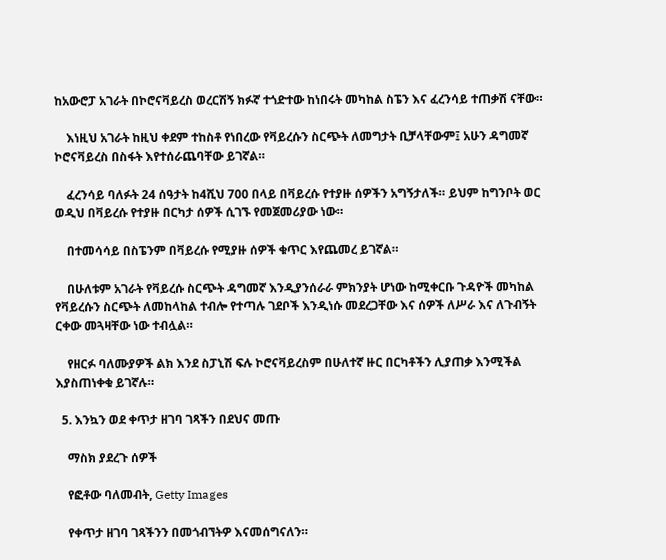ከአውሮፓ አገራት በኮሮናቫይረስ ወረርሽኝ ክፉኛ ተጎድተው ከነበሩት መካከል ስፔን እና ፈረንሳይ ተጠቃሽ ናቸው።

    እነዚህ አገራት ከዚህ ቀደም ተከስቶ የነበረው የቫይረሱን ስርጭት ለመግታት ቢቻላቸውም፤ አሁን ዳግመኛ ኮሮናቫይረስ በስፋት እየተሰራጨባቸው ይገኛል።

    ፈረንሳይ ባለፉት 24 ሰዓታት ከ4ሺህ 700 በላይ በቫይረሱ የተያዙ ሰዎችን አግኝታለች። ይህም ከግንቦት ወር ወዲህ በቫይረሱ የተያዙ በርካታ ሰዎች ሲገኙ የመጀመሪያው ነው።

    በተመሳሳይ በስፔንም በቫይረሱ የሚያዙ ሰዎች ቁጥር እየጨመረ ይገኛል።

    በሁለቱም አገራት የቫይረሱ ስርጭት ዳግመኛ እንዲያንሰራራ ምክንያት ሆነው ከሚቀርቡ ጉዳዮች መካከል የቫይረሱን ስርጭት ለመከላከል ተብሎ የተጣሉ ገደቦች እንዲነሱ መደረጋቸው እና ሰዎች ለሥራ እና ለጉብኝት ርቀው መጓዛቸው ነው ተብሏል።

    የዘርፉ ባለሙያዎች ልክ እንደ ስፓኒሽ ፍሉ ኮሮናቫይረስም በሁለተኛ ዙር በርካቶችን ሊያጠቃ እንሚችል እያስጠነቀቁ ይገኛሉ።

  5. እንኳን ወደ ቀጥታ ዘገባ ገጻችን በደህና መጡ

    ማስክ ያደረጉ ሰዎች

    የፎቶው ባለመብት, Getty Images

    የቀጥታ ዘገባ ገጻችንን በመጎብኘትዎ እናመሰግናለን።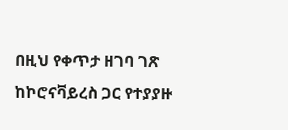በዚህ የቀጥታ ዘገባ ገጽ ከኮሮናቫይረስ ጋር የተያያዙ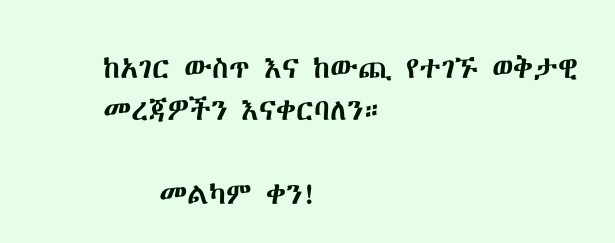ከአገር ውስጥ እና ከውጪ የተገኙ ወቅታዊ መረጃዎችን እናቀርባለን።

    መልካም ቀን!